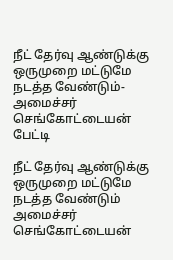நீட் தேர்வு ஆண்டுக்கு ஒருமுறை மட்டுமே நடத்த வேண்டும்- அமைச்சர் செங்கோட்டையன் பேட்டி

நீட் தேர்வு ஆண்டுக்கு ஒருமுறை மட்டுமே நடத்த வேண்டும் அமைச்சர் செங்கோட்டையன்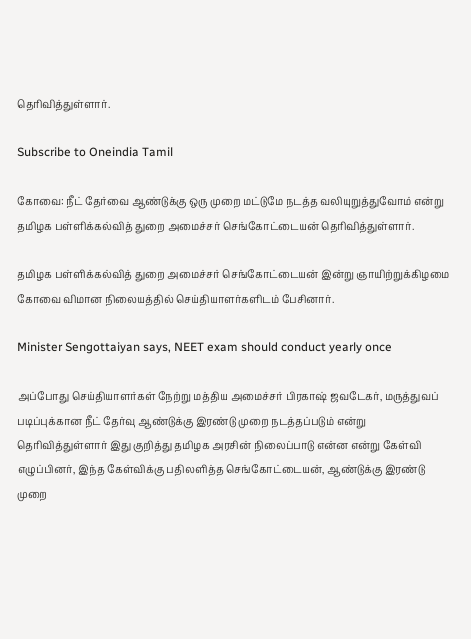தெரிவித்துள்ளார்.

Subscribe to Oneindia Tamil

கோவை: நீட் தேர்வை ஆண்டுக்கு ஒரு முறை மட்டுமே நடத்த வலியுறுத்துவோம் என்று தமிழக பள்ளிக்கல்வித் துறை அமைச்சர் செங்கோட்டையன் தெரிவித்துள்ளார்.

தமிழக பள்ளிக்கல்வித் துறை அமைச்சர் செங்கோட்டையன் இன்று ஞாயிற்றுக்கிழமை கோவை விமான நிலையத்தில் செய்தியாளர்களிடம் பேசினார்.

Minister Sengottaiyan says, NEET exam should conduct yearly once

அப்போது செய்தியாளர்கள் நேற்று மத்திய அமைச்சர் பிரகாஷ் ஜவடேகர், மருத்துவப் படிப்புக்கான நீட் தேர்வு ஆண்டுக்கு இரண்டு முறை நடத்தப்படும் என்று தெரிவித்துள்ளார் இது குறித்து தமிழக அரசின் நிலைப்பாடு என்ன என்று கேள்வி எழுப்பினர், இந்த கேள்விக்கு பதிலளித்த செங்கோட்டையன், ஆண்டுக்கு இரண்டு முறை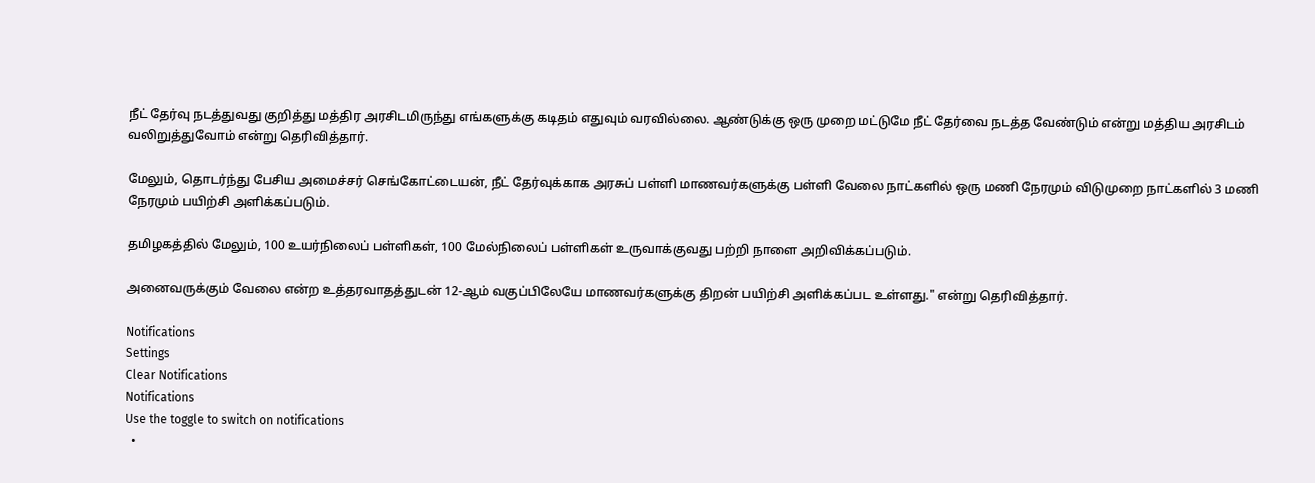நீட் தேர்வு நடத்துவது குறித்து மத்திர அரசிடமிருந்து எங்களுக்கு கடிதம் எதுவும் வரவில்லை. ஆண்டுக்கு ஒரு முறை மட்டுமே நீட் தேர்வை நடத்த வேண்டும் என்று மத்திய அரசிடம் வலிறுத்துவோம் என்று தெரிவித்தார்.

மேலும், தொடர்ந்து பேசிய அமைச்சர் செங்கோட்டையன், நீட் தேர்வுக்காக அரசுப் பள்ளி மாணவர்களுக்கு பள்ளி வேலை நாட்களில் ஒரு மணி நேரமும் விடுமுறை நாட்களில் 3 மணி நேரமும் பயிற்சி அளிக்கப்படும்.

தமிழகத்தில் மேலும், 100 உயர்நிலைப் பள்ளிகள், 100 மேல்நிலைப் பள்ளிகள் உருவாக்குவது பற்றி நாளை அறிவிக்கப்படும்.

அனைவருக்கும் வேலை என்ற உத்தரவாதத்துடன் 12-ஆம் வகுப்பிலேயே மாணவர்களுக்கு திறன் பயிற்சி அளிக்கப்பட உள்ளது." என்று தெரிவித்தார்.

Notifications
Settings
Clear Notifications
Notifications
Use the toggle to switch on notifications
  •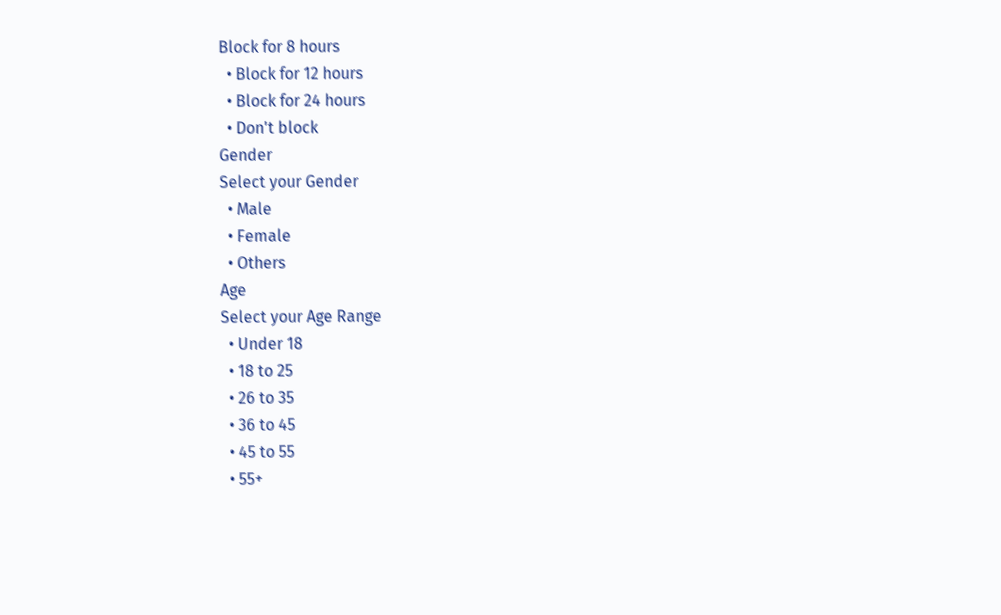Block for 8 hours
  • Block for 12 hours
  • Block for 24 hours
  • Don't block
Gender
Select your Gender
  • Male
  • Female
  • Others
Age
Select your Age Range
  • Under 18
  • 18 to 25
  • 26 to 35
  • 36 to 45
  • 45 to 55
  • 55+